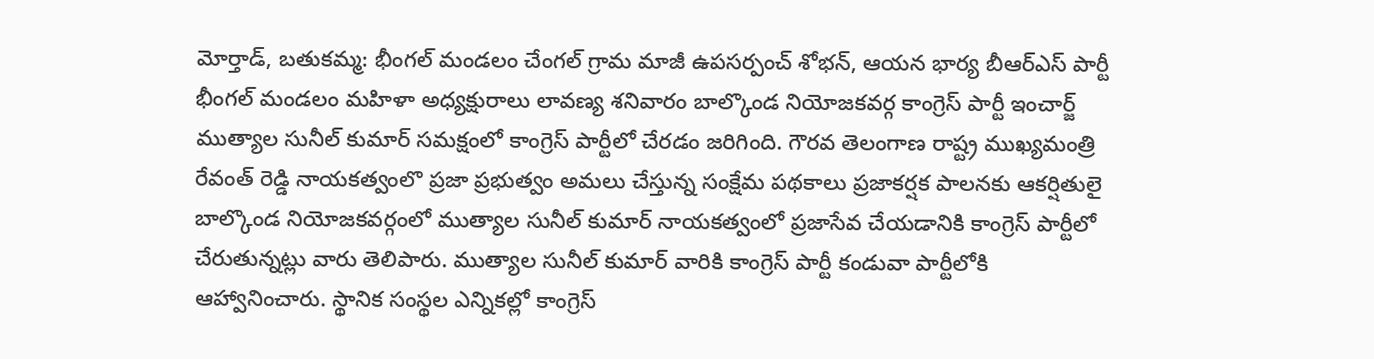మోర్తాడ్, బతుకమ్మ: భీంగల్ మండలం చేంగల్ గ్రామ మాజీ ఉపసర్పంచ్ శోభన్, ఆయన భార్య బీఆర్ఎస్ పార్టీ భీంగల్ మండలం మహిళా అధ్యక్షురాలు లావణ్య శనివారం బాల్కొండ నియోజకవర్గ కాంగ్రెస్ పార్టీ ఇంచార్జ్ ముత్యాల సునీల్ కుమార్ సమక్షంలో కాంగ్రెస్ పార్టీలో చేరడం జరిగింది. గౌరవ తెలంగాణ రాష్ట్ర ముఖ్యమంత్రి రేవంత్ రెడ్డి నాయకత్వంలొ ప్రజా ప్రభుత్వం అమలు చేస్తున్న సంక్షేమ పథకాలు ప్రజాకర్షక పాలనకు ఆకర్షితులై బాల్కొండ నియోజకవర్గంలో ముత్యాల సునీల్ కుమార్ నాయకత్వంలో ప్రజాసేవ చేయడానికి కాంగ్రెస్ పార్టీలో చేరుతున్నట్లు వారు తెలిపారు. ముత్యాల సునీల్ కుమార్ వారికి కాంగ్రెస్ పార్టీ కండువా పార్టీలోకి ఆహ్వానించారు. స్థానిక సంస్థల ఎన్నికల్లో కాంగ్రెస్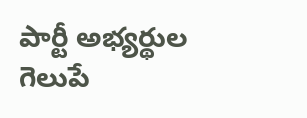పార్టీ అభ్యర్థుల గెలుపే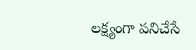లక్ష్యంగా పనిచేసే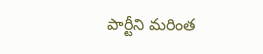పార్టీని మరింత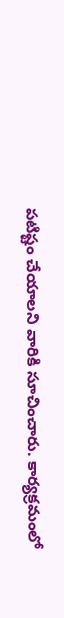పటిష్టం చేయాలని వారికి సూచించారు. కార్యక్రమంలో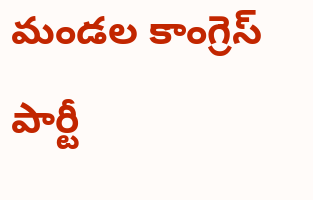మండల కాంగ్రెస్ పార్టీ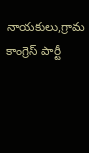నాయకులు,గ్రామ కాంగ్రెస్ పార్టీ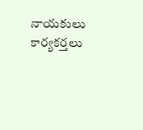నాయకులు కార్యకర్తలు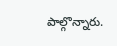పాల్గొన్నారు.